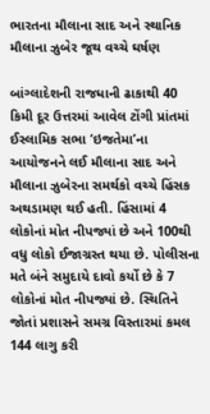ભારતના મૌલાના સાદ અને સ્થાનિક મૌલાના ઝુબેર જૂથ વચ્ચે ઘર્ષણ

બાંગ્લાદેશની રાજધાની ઢાકાથી 40 કિમી દૂર ઉત્તરમાં આવેલ ટોંગી પ્રાંતમાં ઈસ્લામિક સભા ‘ઇજતેમા’ના આયોજનને લઈ મૌલાના સાદ અને મૌલાના ઝુબેરના સમર્થકો વચ્ચે હિંસક અથડામણ થઈ હતી. હિંસામાં 4 લોકોનાં મોત નીપજ્યાં છે અને 100થી વધુ લોકો ઈજાગ્રસ્ત થયા છે. પોલીસના મતે બંને સમુદાયે દાવો કર્યો છે કે 7 લોકોનાં મોત નીપજ્યાં છે. સ્થિતિને જોતાં પ્રશાસને સમગ્ર વિસ્તારમાં કમલ 144 લાગુ કરી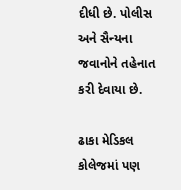દીધી છે. પોલીસ અને સૈન્યના જવાનોને તહેનાત કરી દેવાયા છે.

ઢાકા મેડિકલ કોલેજમાં પણ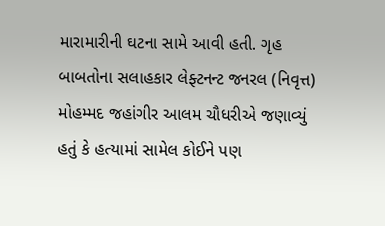મારામારીની ઘટના સામે આવી હતી. ગૃહ બાબતોના સલાહકાર લેફ્ટનન્ટ જનરલ (નિવૃત્ત) મોહમ્મદ જહાંગીર આલમ ચૌધરીએ જણાવ્યું હતું કે હત્યામાં સામેલ કોઈને પણ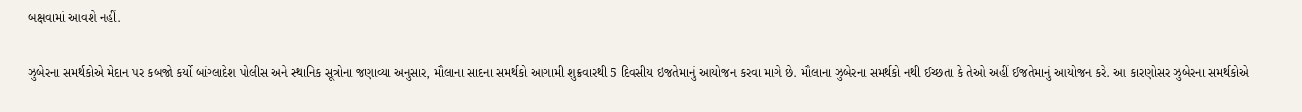બક્ષવામાં આવશે નહીં.

ઝુબેરના સમર્થકોએ મેદાન પર કબજો કર્યો બાંગ્લાદેશ પોલીસ અને સ્થાનિક સૂત્રોના જણાવ્યા અનુસાર, મૌલાના સાદના સમર્થકો આગામી શુક્રવારથી 5 દિવસીય ઇજતેમાનું આયોજન કરવા માગે છે. મૌલાના ઝુબેરના સમર્થકો નથી ઈચ્છતા કે તેઓ અહીં ઈજતેમાનું આયોજન કરે. આ કારણોસર ઝુબેરના સમર્થકોએ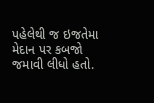પહેલેથી જ ઇજતેમા મેદાન પર કબજો જમાવી લીધો હતો.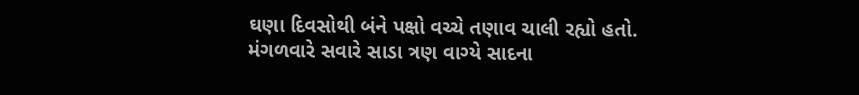ઘણા દિવસોથી બંને પક્ષો વચ્ચે તણાવ ચાલી રહ્યો હતો. મંગળવારે સવારે સાડા ત્રણ વાગ્યે સાદના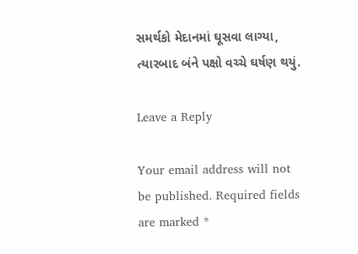સમર્થકો મેદાનમાં ઘૂસવા લાગ્યા, ત્યારબાદ બંને પક્ષો વચ્ચે ઘર્ષણ થયું.

Leave a Reply

Your email address will not be published. Required fields are marked *